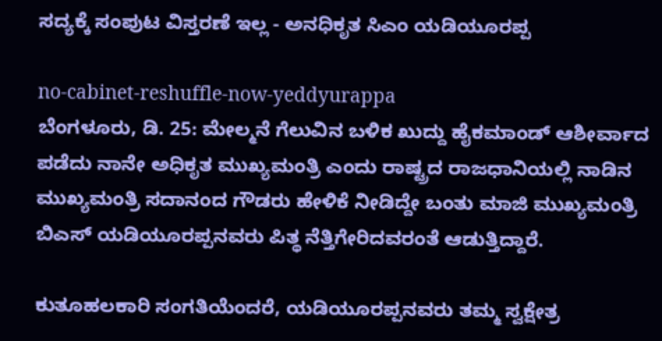ಸದ್ಯಕ್ಕೆ ಸಂಪುಟ ವಿಸ್ತರಣೆ ಇಲ್ಲ - ಅನಧಿಕೃತ ಸಿಎಂ ಯಡಿಯೂರಪ್ಪ

no-cabinet-reshuffle-now-yeddyurappa
ಬೆಂಗಳೂರು, ಡಿ. 25: ಮೇಲ್ಮನೆ ಗೆಲುವಿನ ಬಳಿಕ ಖುದ್ದು ಹೈಕಮಾಂಡ್ ಆಶೀರ್ವಾದ ಪಡೆದು ನಾನೇ ಅಧಿಕೃತ ಮುಖ್ಯಮಂತ್ರಿ ಎಂದು ರಾಷ್ಟ್ರದ ರಾಜಧಾನಿಯಲ್ಲಿ ನಾಡಿನ ಮುಖ್ಯಮಂತ್ರಿ ಸದಾನಂದ ಗೌಡರು ಹೇಳಿಕೆ ನೀಡಿದ್ದೇ ಬಂತು ಮಾಜಿ ಮುಖ್ಯಮಂತ್ರಿ ಬಿಎಸ್‌ ಯಡಿಯೂರಪ್ಪನವರು ಪಿತ್ಥ ನೆತ್ತಿಗೇರಿದವರಂತೆ ಆಡುತ್ತಿದ್ದಾರೆ.

ಕುತೂಹಲಕಾರಿ ಸಂಗತಿಯೆಂದರೆ, ಯಡಿಯೂರಪ್ಪನವರು ತಮ್ಮ ಸ್ವಕ್ಷೇತ್ರ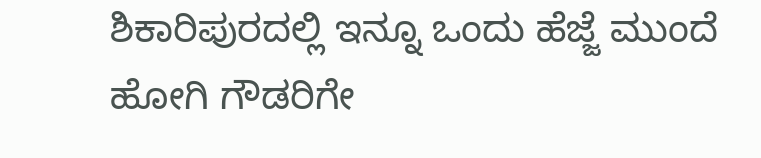ಶಿಕಾರಿಪುರದಲ್ಲಿ ಇನ್ನೂ ಒಂದು ಹೆಜ್ಜೆ ಮುಂದೆ ಹೋಗಿ ಗೌಡರಿಗೇ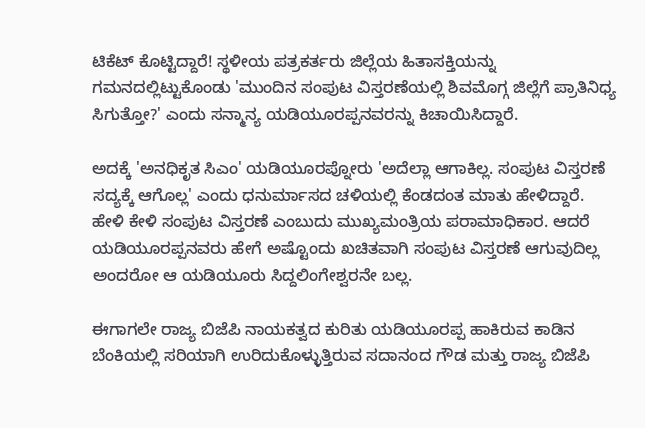ಟಿಕೆಟ್ ಕೊಟ್ಟಿದ್ದಾರೆ! ಸ್ಥಳೀಯ ಪತ್ರಕರ್ತರು ಜಿಲ್ಲೆಯ ಹಿತಾಸಕ್ತಿಯನ್ನು ಗಮನದಲ್ಲಿಟ್ಟುಕೊಂಡು 'ಮುಂದಿನ ಸಂಪುಟ ವಿಸ್ತರಣೆಯಲ್ಲಿ ಶಿವಮೊಗ್ಗ ಜಿಲ್ಲೆಗೆ ಪ್ರಾತಿನಿಧ್ಯ ಸಿಗುತ್ತೋ?' ಎಂದು ಸನ್ಮಾನ್ಯ ಯಡಿಯೂರಪ್ಪನವರನ್ನು ಕಿಚಾಯಿಸಿದ್ದಾರೆ.

ಅದಕ್ಕೆ 'ಅನಧಿಕೃತ ಸಿಎಂ' ಯಡಿಯೂರಪ್ನೋರು 'ಅದೆಲ್ಲಾ ಆಗಾಕಿಲ್ಲ. ಸಂಪುಟ ವಿಸ್ತರಣೆ ಸದ್ಯಕ್ಕೆ ಆಗೊಲ್ಲ' ಎಂದು ಧನುರ್ಮಾಸದ ಚಳಿಯಲ್ಲಿ ಕೆಂಡದಂತ ಮಾತು ಹೇಳಿದ್ದಾರೆ. ಹೇಳಿ ಕೇಳಿ ಸಂಪುಟ ವಿಸ್ತರಣೆ ಎಂಬುದು ಮುಖ್ಯಮಂತ್ರಿಯ ಪರಾಮಾಧಿಕಾರ. ಆದರೆ ಯಡಿಯೂರಪ್ಪನವರು ಹೇಗೆ ಅಷ್ಟೊಂದು ಖಚಿತವಾಗಿ ಸಂಪುಟ ವಿಸ್ತರಣೆ ಆಗುವುದಿಲ್ಲ ಅಂದರೋ ಆ ಯಡಿಯೂರು ಸಿದ್ದಲಿಂಗೇಶ್ವರನೇ ಬಲ್ಲ.

ಈಗಾಗಲೇ ರಾಜ್ಯ ಬಿಜೆಪಿ ನಾಯಕತ್ವದ ಕುರಿತು ಯಡಿಯೂರಪ್ಪ ಹಾಕಿರುವ ಕಾಡಿನ ಬೆಂಕಿಯಲ್ಲಿ ಸರಿಯಾಗಿ ಉರಿದುಕೊಳ್ಳುತ್ತಿರುವ ಸದಾನಂದ ಗೌಡ ಮತ್ತು ರಾಜ್ಯ ಬಿಜೆಪಿ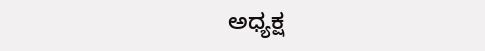ಅಧ್ಯಕ್ಷ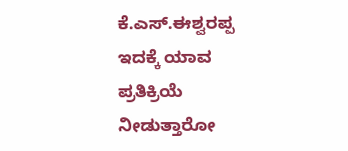ಕೆ.ಎಸ್‌.ಈಶ್ವರಪ್ಪ ಇದಕ್ಕೆ ಯಾವ ಪ್ರತಿಕ್ರಿಯೆ ನೀಡುತ್ತಾರೋ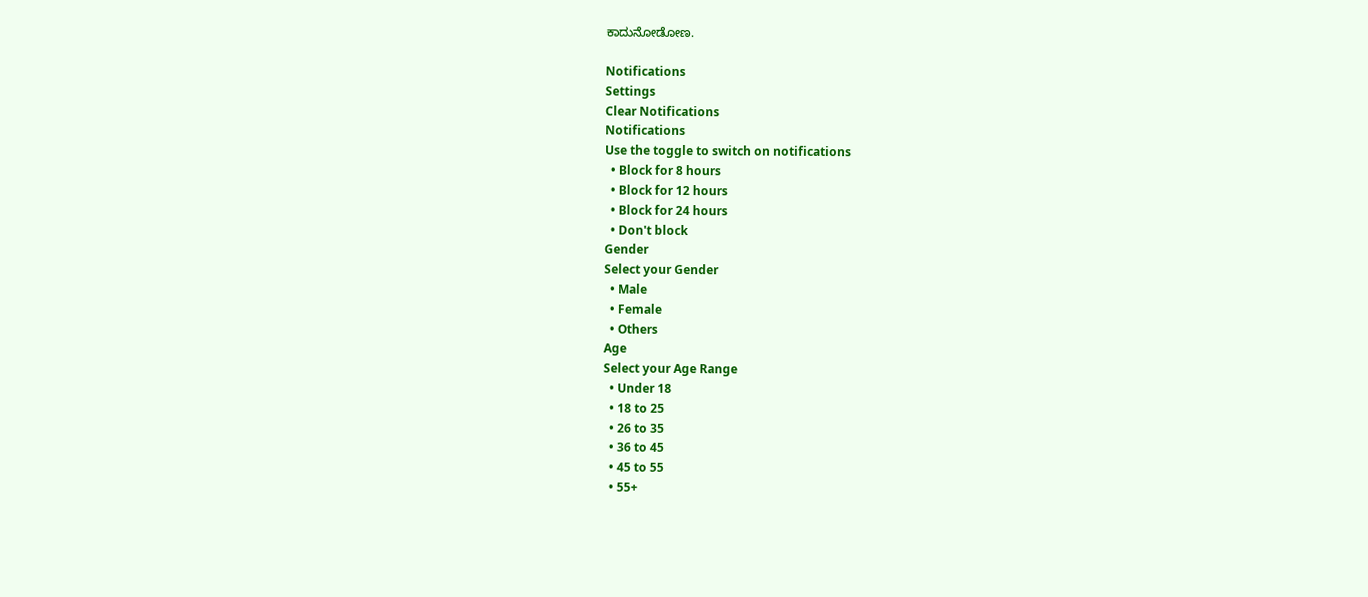ಕಾದುನೋಡೋಣ.

Notifications
Settings
Clear Notifications
Notifications
Use the toggle to switch on notifications
  • Block for 8 hours
  • Block for 12 hours
  • Block for 24 hours
  • Don't block
Gender
Select your Gender
  • Male
  • Female
  • Others
Age
Select your Age Range
  • Under 18
  • 18 to 25
  • 26 to 35
  • 36 to 45
  • 45 to 55
  • 55+